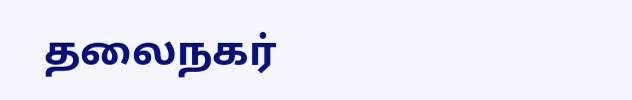தலைநகர்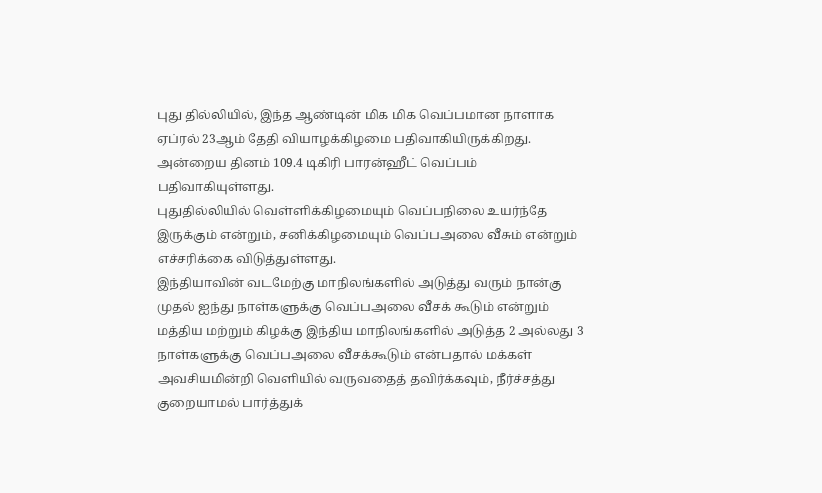புது தில்லியில், இந்த ஆண்டின் மிக மிக வெப்பமான நாளாக ஏப்ரல் 23ஆம் தேதி வியாழக்கிழமை பதிவாகியிருக்கிறது. அன்றைய தினம் 109.4 டிகிரி பாரன்ஹீட் வெப்பம் பதிவாகியுள்ளது.
புதுதில்லியில் வெள்ளிக்கிழமையும் வெப்பநிலை உயர்ந்தே இருக்கும் என்றும், சனிக்கிழமையும் வெப்பஅலை வீசும் என்றும் எச்சரிக்கை விடுத்துள்ளது.
இந்தியாவின் வடமேற்கு மாநிலங்களில் அடுத்து வரும் நான்கு முதல் ஐந்து நாள்களுக்கு வெப்பஅலை வீசக் கூடும் என்றும் மத்திய மற்றும் கிழக்கு இந்திய மாநிலங்களில் அடுத்த 2 அல்லது 3 நாள்களுக்கு வெப்பஅலை வீசக்கூடும் என்பதால் மக்கள் அவசியமின்றி வெளியில் வருவதைத் தவிர்க்கவும், நீர்ச்சத்து குறையாமல் பார்த்துக்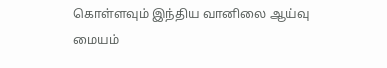கொள்ளவும் இந்திய வானிலை ஆய்வு மையம்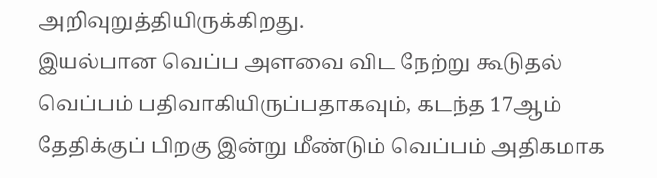அறிவுறுத்தியிருக்கிறது.
இயல்பான வெப்ப அளவை விட நேற்று கூடுதல் வெப்பம் பதிவாகியிருப்பதாகவும், கடந்த 17ஆம் தேதிக்குப் பிறகு இன்று மீண்டும் வெப்பம் அதிகமாக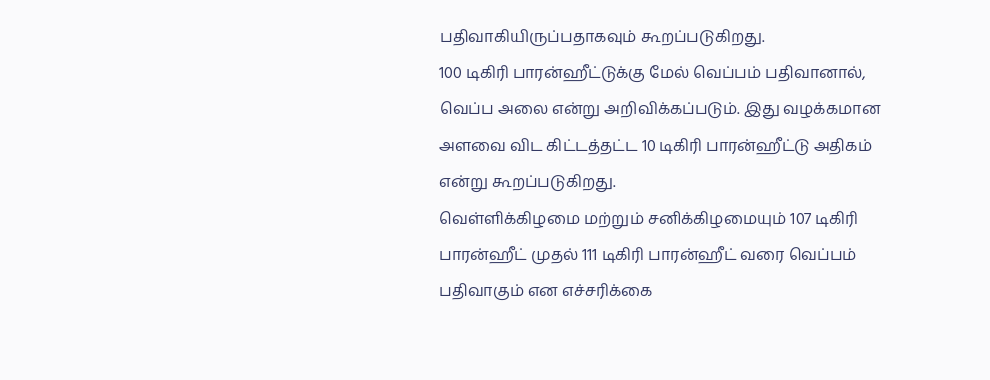பதிவாகியிருப்பதாகவும் கூறப்படுகிறது.
100 டிகிரி பாரன்ஹீட்டுக்கு மேல் வெப்பம் பதிவானால், வெப்ப அலை என்று அறிவிக்கப்படும். இது வழக்கமான அளவை விட கிட்டத்தட்ட 10 டிகிரி பாரன்ஹீட்டு அதிகம் என்று கூறப்படுகிறது.
வெள்ளிக்கிழமை மற்றும் சனிக்கிழமையும் 107 டிகிரி பாரன்ஹீட் முதல் 111 டிகிரி பாரன்ஹீட் வரை வெப்பம் பதிவாகும் என எச்சரிக்கை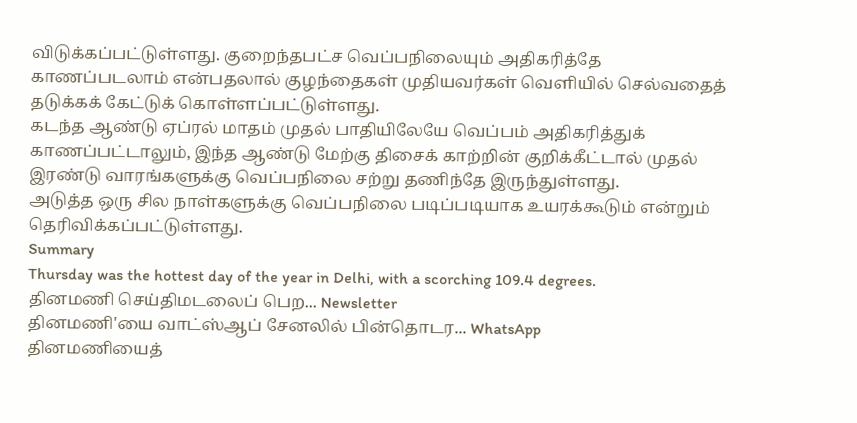விடுக்கப்பட்டுள்ளது. குறைந்தபட்ச வெப்பநிலையும் அதிகரித்தே காணப்படலாம் என்பதலால் குழந்தைகள் முதியவர்கள் வெளியில் செல்வதைத் தடுக்கக் கேட்டுக் கொள்ளப்பட்டுள்ளது.
கடந்த ஆண்டு ஏப்ரல் மாதம் முதல் பாதியிலேயே வெப்பம் அதிகரித்துக் காணப்பட்டாலும், இந்த ஆண்டு மேற்கு திசைக் காற்றின் குறிக்கீட்டால் முதல் இரண்டு வாரங்களுக்கு வெப்பநிலை சற்று தணிந்தே இருந்துள்ளது.
அடுத்த ஒரு சில நாள்களுக்கு வெப்பநிலை படிப்படியாக உயரக்கூடும் என்றும் தெரிவிக்கப்பட்டுள்ளது.
Summary
Thursday was the hottest day of the year in Delhi, with a scorching 109.4 degrees.
தினமணி செய்திமடலைப் பெற... Newsletter
தினமணி'யை வாட்ஸ்ஆப் சேனலில் பின்தொடர... WhatsApp
தினமணியைத்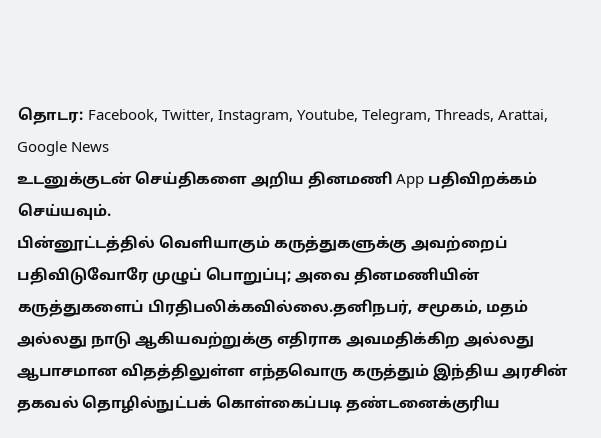தொடர: Facebook, Twitter, Instagram, Youtube, Telegram, Threads, Arattai, Google News
உடனுக்குடன் செய்திகளை அறிய தினமணி App பதிவிறக்கம் செய்யவும்.
பின்னூட்டத்தில் வெளியாகும் கருத்துகளுக்கு அவற்றைப் பதிவிடுவோரே முழுப் பொறுப்பு; அவை தினமணியின் கருத்துகளைப் பிரதிபலிக்கவில்லை.தனிநபர், சமூகம், மதம் அல்லது நாடு ஆகியவற்றுக்கு எதிராக அவமதிக்கிற அல்லது ஆபாசமான விதத்திலுள்ள எந்தவொரு கருத்தும் இந்திய அரசின் தகவல் தொழில்நுட்பக் கொள்கைப்படி தண்டனைக்குரிய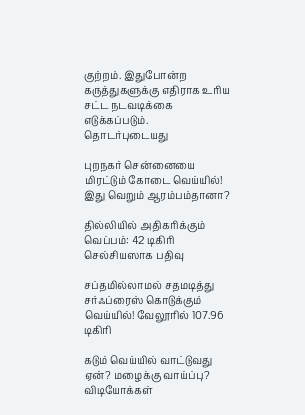குற்றம். இதுபோன்ற கருத்துகளுக்கு எதிராக உரிய சட்ட நடவடிக்கை எடுக்கப்படும்.
தொடர்புடையது

புறநகர் சென்னையை மிரட்டும் கோடை வெய்யில்! இது வெறும் ஆரம்பம்தானா?

தில்லியில் அதிகரிக்கும் வெப்பம்: 42 டிகிரி செல்சியஸாக பதிவு

சப்தமில்லாமல் சதமடித்து சர்ஃப்ரைஸ் கொடுக்கும் வெய்யில்! வேலூரில் 107.96 டிகிரி

கடும் வெய்யில் வாட்டுவது ஏன்? மழைக்கு வாய்ப்பு?
விடியோக்கள்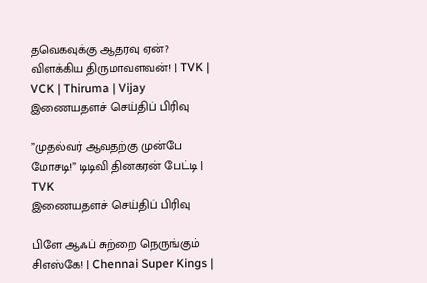தவெகவுக்கு ஆதரவு ஏன்? விளக்கிய திருமாவளவன்! | TVK | VCK | Thiruma | Vijay
இணையதளச் செய்திப் பிரிவு

”முதல்வர் ஆவதற்கு முன்பே மோசடி!” டிடிவி தினகரன் பேட்டி | TVK
இணையதளச் செய்திப் பிரிவு

பிளே ஆஃப் சுற்றை நெருங்கும் சிஎஸ்கே! | Chennai Super Kings |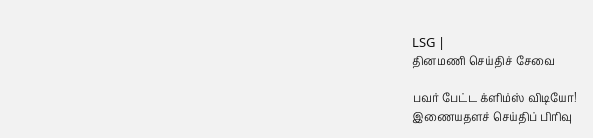LSG |
தினமணி செய்திச் சேவை

பவர் பேட்ட க்ளிம்ஸ் விடியோ!
இணையதளச் செய்திப் பிரிவு